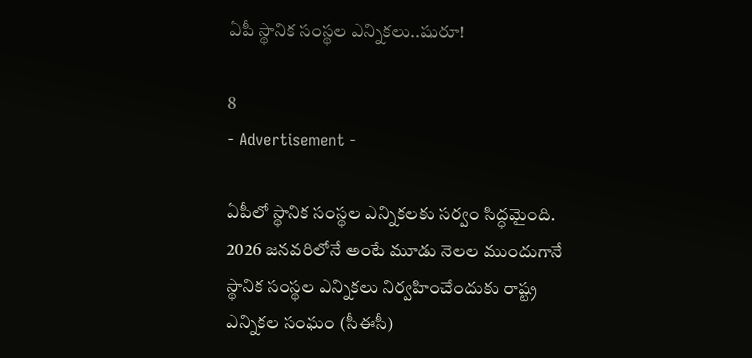ఏపీ స్థానిక సంస్థల ఎన్నికలు..షురూ!

8
- Advertisement -

ఏపీలో స్థానిక సంస్థల ఎన్నికలకు సర్వం సిద్ధమైంది. 2026 జనవరిలోనే అంటే మూడు నెలల ముందుగానే స్థానిక సంస్థల ఎన్నికలు నిర్వహించేందుకు రాష్ట్ర ఎన్నికల సంఘం (సీఈసీ)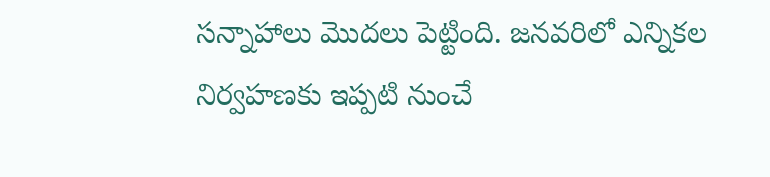సన్నాహాలు మొదలు పెట్టింది. జనవరిలో ఎన్నికల నిర్వహణకు ఇప్పటి నుంచే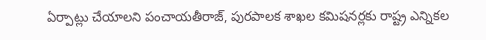ఏర్పాట్లు చేయాలని పంచాయతీరాజ్, పురపాలక శాఖల కమిషనర్లకు రాష్ట్ర ఎన్నికల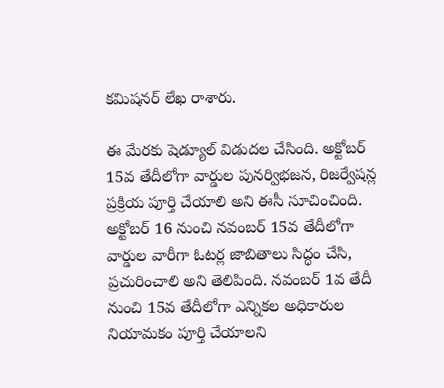కమిషనర్ లేఖ రాశారు.

ఈ మేరకు షెడ్యూల్‌ విడుదల చేసింది. అక్టోబర్ 15వ తేదీలోగా వార్డుల పునర్విభజన, రిజర్వేషన్ల ప్రక్రియ పూర్తి చేయాలి అని ఈసీ సూచించింది. అక్టోబర్ 16 నుంచి నవంబర్ 15వ తేదీలోగా వార్డుల వారీగా ఓటర్ల జాబితాలు సిద్ధం చేసి, ప్రచురించాలి అని తెలిపింది. నవంబర్ 1వ తేదీ నుంచి 15వ తేదీలోగా ఎన్నికల అధికారుల నియామకం పూర్తి చేయాలని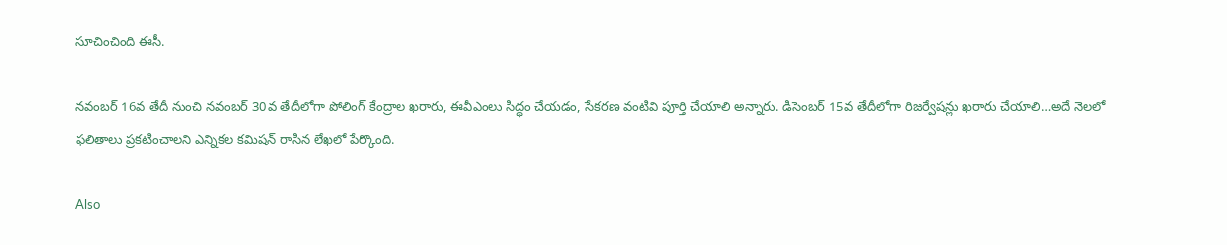సూచించింది ఈసీ.

నవంబర్ 16వ తేదీ నుంచి నవంబర్ 30వ తేదీలోగా పోలింగ్ కేంద్రాల ఖరారు, ఈవీఎంలు సిద్ధం చేయడం, సేకరణ వంటివి పూర్తి చేయాలి అన్నారు. డిసెంబర్ 15వ తేదీలోగా రిజర్వేషన్లు ఖరారు చేయాలి…అదే నెలలో ఫలితాలు ప్రకటించాలని ఎన్నికల కమిషన్ రాసిన లేఖలో పేర్కొంది.

Also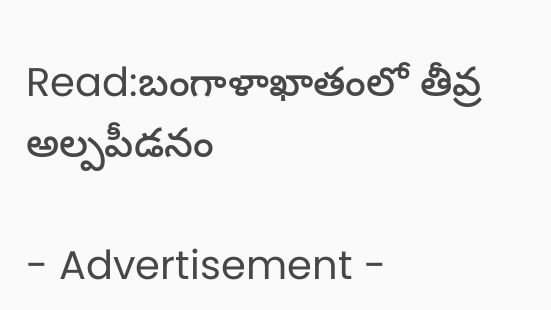Read:బంగాళాఖాతంలో తీవ్ర అల్పపీడనం

- Advertisement -